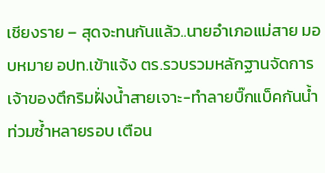เชียงราย – สุดจะทนกันแล้ว..นายอำเภอแม่สาย มอบหมาย อปท.เข้าแจ้ง ตร.รวบรวมหลักฐานจัดการเจ้าของตึกริมฝั่งน้ำสายเจาะ-ทำลายบิ๊กแบ็คกันน้ำท่วมซ้ำหลายรอบ เตือน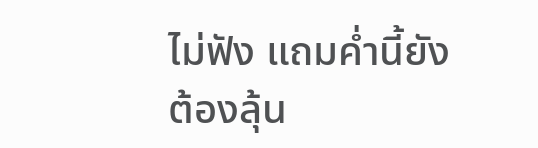ไม่ฟัง แถมค่ำนี้ยังต้องลุ้น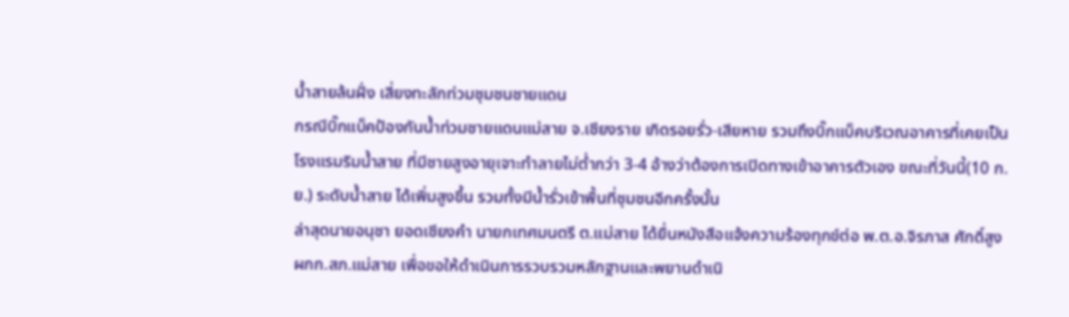น้ำสายล้นฝั่ง เสี่ยงทะลักท่วมชุมชนชายแดน
กรณีบิ๊กแบ็คป้องกันน้ำท่วมชายแดนแม่สาย จ.เชียงราย เกิดรอยรั่ว-เสียหาย รวมถึงบิ๊กแบ็คบริเวณอาคารที่เคยเป็นโรงแรมริมน้ำสาย ที่มีชายสูงอายุเจาะทำลายไม่ต่ำกว่า 3-4 อ้างว่าต้องการเปิดทางเข้าอาคารตัวเอง ขณะที่วันนี้(10 ก.ย.) ระดับน้ำสาย ได้เพิ่มสูงขึ้น รวมทั้งมีน้ำรั่วเข้าพื้นที่ชุมชนอีกครั้งนั้น
ล่าสุดนายอนุชา ยอดเชียงคำ นายกเทศมนตรี ต.แม่สาย ได้ยื่นหนังสือแจ้งความร้องทุกข์ต่อ พ.ต.อ.จิรภาส ศักดิ์สูง ผกก.สภ.แม่สาย เพื่อขอให้ดำเนินการรวบรวมหลักฐานและพยานดำเนิ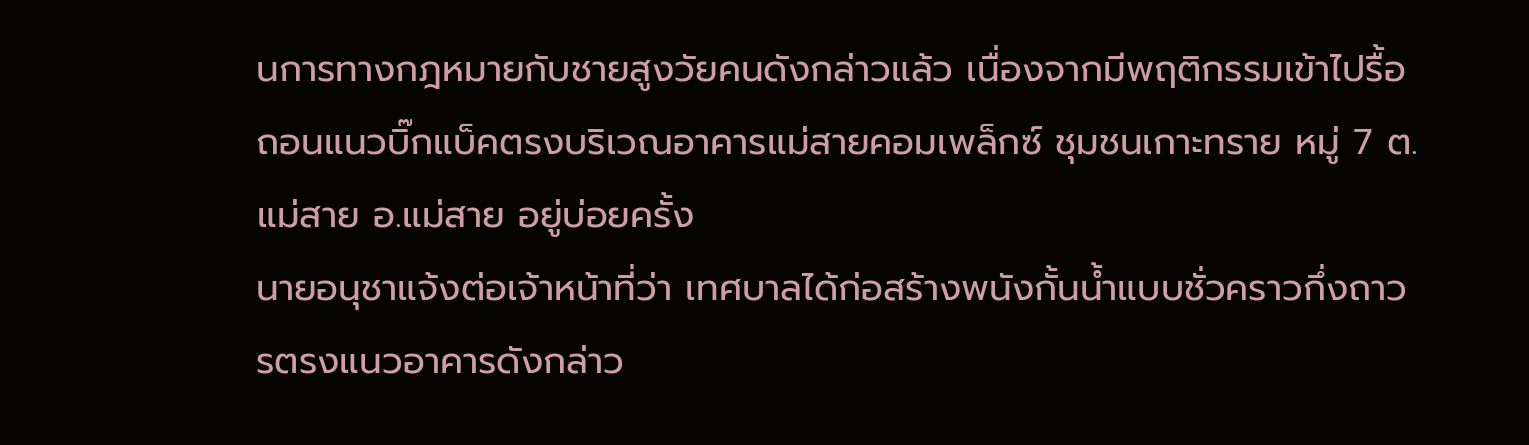นการทางกฎหมายกับชายสูงวัยคนดังกล่าวแล้ว เนื่องจากมีพฤติกรรมเข้าไปรื้อถอนแนวบิ๊กแบ็คตรงบริเวณอาคารแม่สายคอมเพล็กซ์ ชุมชนเกาะทราย หมู่ 7 ต.แม่สาย อ.แม่สาย อยู่บ่อยครั้ง
นายอนุชาแจ้งต่อเจ้าหน้าที่ว่า เทศบาลได้ก่อสร้างพนังกั้นน้ำแบบชั่วคราวกึ่งถาวรตรงแนวอาคารดังกล่าว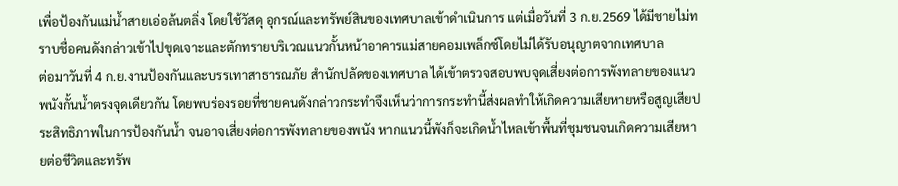เพื่อป้องกันแม่น้ำสายเอ่อล้นตลิ่ง โดยใช้วัสดุ อุกรณ์และทรัพย์สินของเทศบาลเข้าดำเนินการ แต่เมื่อวันที่ 3 ก.ย.2569 ได้มีชายไม่ทราบชื่อคนดังกล่าวเข้าไปขุดเจาะและตักทรายบริเวณแนวกั้นหน้าอาคารแม่สายคอมเพล็กซ์โดยไม่ได้รับอนุญาตจากเทศบาล
ต่อมาวันที่ 4 ก.ย.งานป้องกันและบรรเทาสาธารณภัย สำนักปลัดของเทศบาล ได้เข้าตรวจสอบพบจุดเสี่ยงต่อการพังทลายของแนวพนังกั้นน้ำตรงจุดเดียวกัน โดยพบร่องรอยที่ชายคนดังกล่าวกระทำจึงเห็นว่าการกระทำนี้ส่งผลทำให้เกิดความเสียหายหรือสูญเสียประสิทธิภาพในการป้องกันน้ำ จนอาจเสี่ยงต่อการพังทลายของพนัง หากแนวนี้พังก็จะเกิดน้ำไหลเข้าพื้นที่ชุมชนจนเกิดความเสียหายต่อชีวิตและทรัพ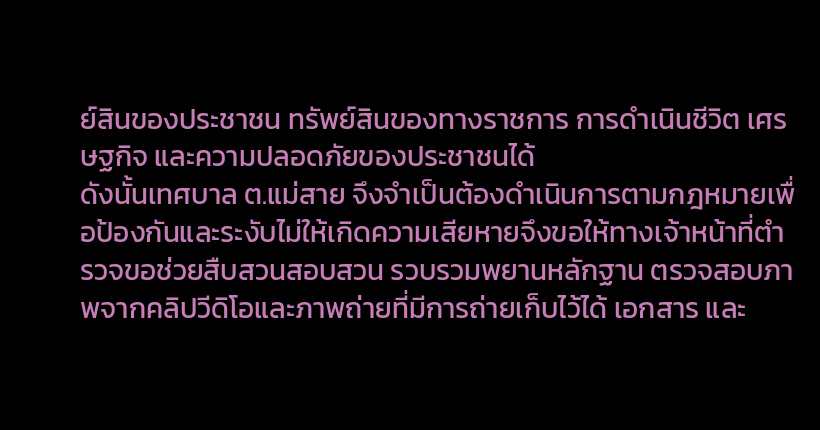ย์สินของประชาชน ทรัพย์สินของทางราชการ การดำเนินชีวิต เศรษฐกิจ และความปลอดภัยของประชาชนได้
ดังนั้นเทศบาล ต.แม่สาย จึงจำเป็นต้องดำเนินการตามกฎหมายเพื่อป้องกันและระงับไม่ให้เกิดความเสียหายจึงขอให้ทางเจ้าหน้าที่ตำรวจขอช่วยสืบสวนสอบสวน รวบรวมพยานหลักฐาน ตรวจสอบภาพจากคลิปวีดิโอและภาพถ่ายที่มีการถ่ายเก็บไว้ได้ เอกสาร และ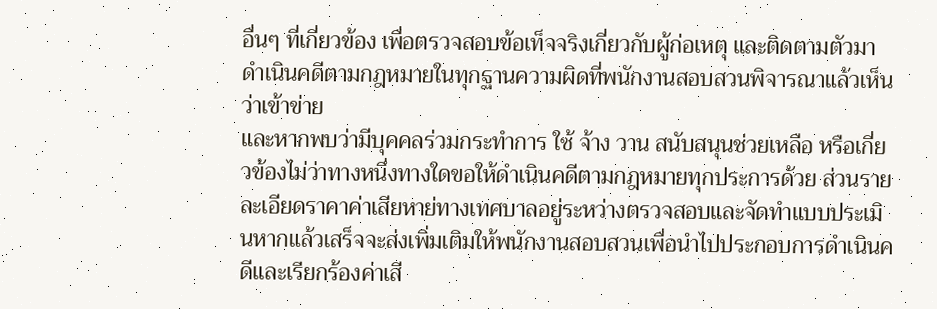อื่นๆ ที่เกี่ยวข้อง เพื่อตรวจสอบข้อเท็จจริงเกี่ยวกับผู้ก่อเหตุ และติดตามตัวมาดำเนินคดีตามกฎหมายในทุกฐานความผิดที่พนักงานสอบสวนพิจารณาแล้วเห็นว่าเข้าข่าย
และหากพบว่ามีบุคคลร่วมกระทำการ ใช้ จ้าง วาน สนับสนุนช่วยเหลือ หรือเกี่ยวข้องไม่ว่าทางหนึ่งทางใดขอให้ดำเนินคดีตามกฎหมายทุกประการด้วย ส่วนรายละเอียดราคาค่าเสียหาย่ทางเทศบาลอยู่ระหว่างตรวจสอบและจัดทำแบบประเมินหากแล้วเสร็จจะส่งเพิ่มเติมให้พนักงานสอบสวนเพื่อนำไปประกอบการดำเนินคดีและเรียกร้องค่าเสี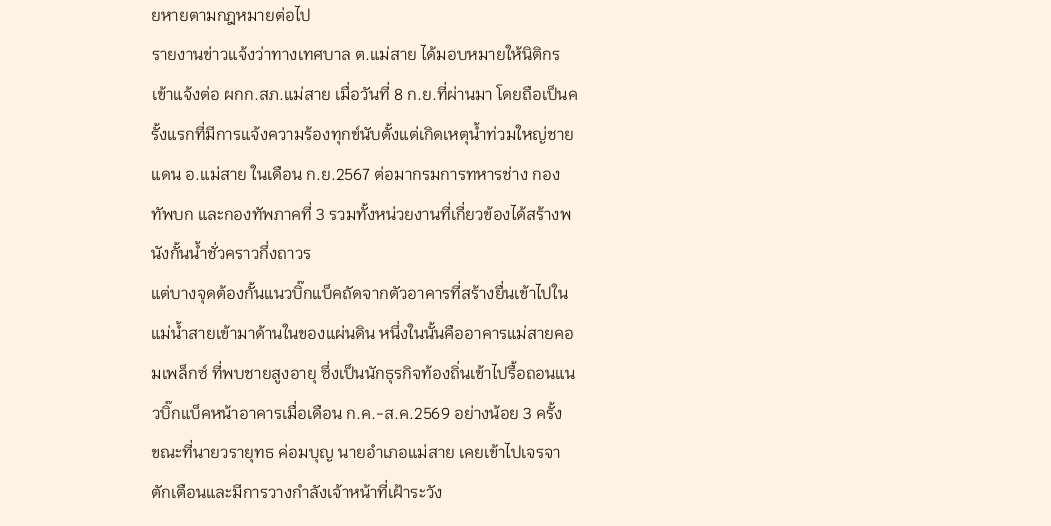ยหายตามกฎหมายต่อไป
รายงานข่าวแจ้งว่าทางเทศบาล ต.แม่สาย ได้มอบหมายให้นิติกรเข้าแจ้งต่อ ผกก.สภ.แม่สาย เมื่อวันที่ 8 ก.ย.ที่ผ่านมา โดยถือเป็นครั้งแรกที่มีการแจ้งความร้องทุกข์นับตั้งแต่เกิดเหตุน้ำท่วมใหญ่ชายแดน อ.แม่สาย ในเดือน ก.ย.2567 ต่อมากรมการทหารช่าง กองทัพบก และกองทัพภาคที่ 3 รวมทั้งหน่วยงานที่เกี่ยวข้องได้สร้างพนังกั้นน้ำชั่วคราวกึ่งถาวร
แต่บางจุดต้องกั้นแนวบิ๊กแบ็คถัดจากตัวอาคารที่สร้างยื่นเข้าไปในแม่น้ำสายเข้ามาด้านในของแผ่นดิน หนึ่งในนั้นคืออาคารแม่สายคอมเพล็กซ์ ที่พบชายสูงอายุ ซึ่งเป็นนักธุรกิจท้องถิ่นเข้าไปรื้อถอนแนวบิ๊กแบ็คหน้าอาคารเมื่อเดือน ก.ค.-ส.ค.2569 อย่างน้อย 3 ครั้ง
ขณะที่นายวรายุทธ ค่อมบุญ นายอำเภอแม่สาย เคยเข้าไปเจรจาตักเตือนและมีการวางกำลังเจ้าหน้าที่เฝ้าระวัง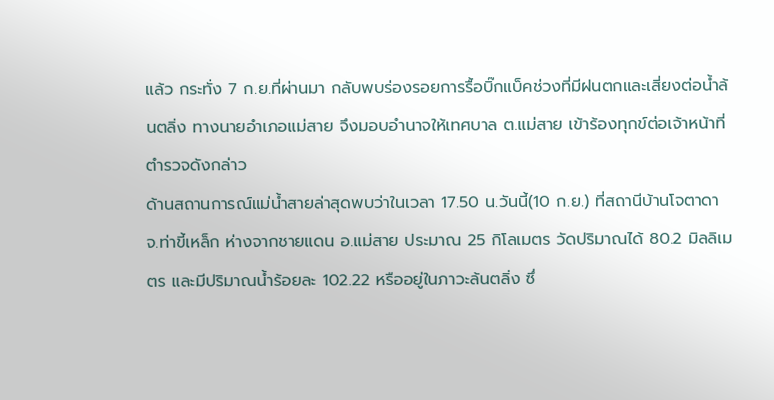แล้ว กระทั่ง 7 ก.ย.ที่ผ่านมา กลับพบร่องรอยการรื้อบิ๊กแบ็คช่วงที่มีฝนตกและเสี่ยงต่อน้ำล้นตลิ่ง ทางนายอำเภอแม่สาย จึงมอบอำนาจให้เทศบาล ต.แม่สาย เข้าร้องทุกข์ต่อเจ้าหน้าที่ตำรวจดังกล่าว
ด้านสถานการณ์แม่น้ำสายล่าสุดพบว่าในเวลา 17.50 น.วันนี้(10 ก.ย.) ที่สถานีบ้านโจตาดา จ.ท่าขี้เหล็ก ห่างจากชายแดน อ.แม่สาย ประมาณ 25 กิโลเมตร วัดปริมาณได้ 80.2 มิลลิเมตร และมีปริมาณน้ำร้อยละ 102.22 หรืออยู่ในภาวะล้นตลิ่ง ซึ่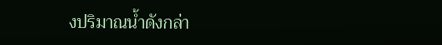งปริมาณน้ำดังกล่า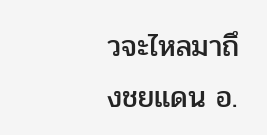วจะไหลมาถึงชยแดน อ.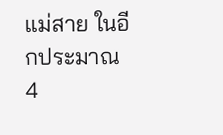แม่สาย ในอีกประมาณ 4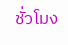ชั่วโมง